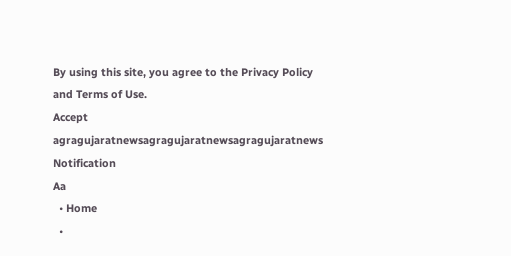By using this site, you agree to the Privacy Policy and Terms of Use.
Accept
agragujaratnewsagragujaratnewsagragujaratnews
Notification
Aa
  • Home
  •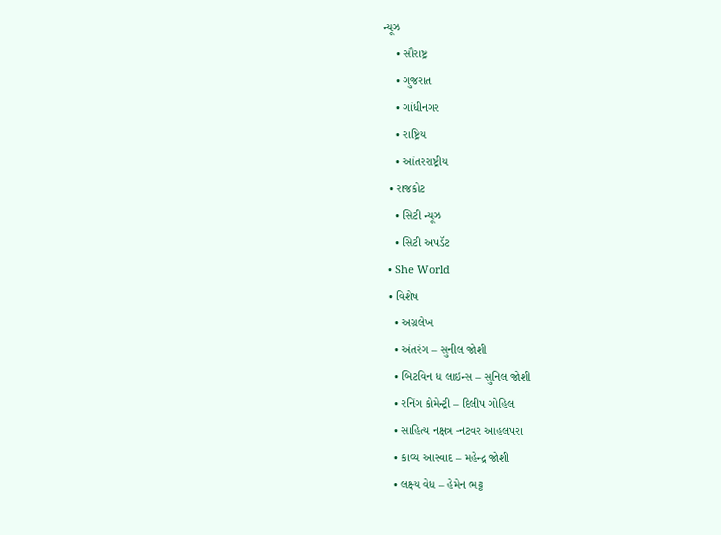ન્યૂઝ
    • સૌરાષ્ટ્ર
    • ગુજરાત
    • ગાંધીનગર
    • રાષ્ટ્રિય
    • આંતરરાષ્ટ્રીય
  • રાજકોટ
    • સિટી ન્યૂઝ
    • સિટી અપડૅટ
  • She World
  • વિશેષ
    • અગ્રલેખ
    • અંતરંગ – સુનીલ જોશી
    • બિટવિન ધ લાઇન્સ – સુનિલ જોશી
    • રનિંગ કોમેન્ટ્રી – દિલીપ ગોહિલ
    • સાહિત્ય નક્ષત્ર -નટવર આહલપરા
    • કાવ્ય આસ્વાદ – મહેન્દ્ર જોશી
    • લક્ષ્ય વેધ – હેમેન ભટ્ટ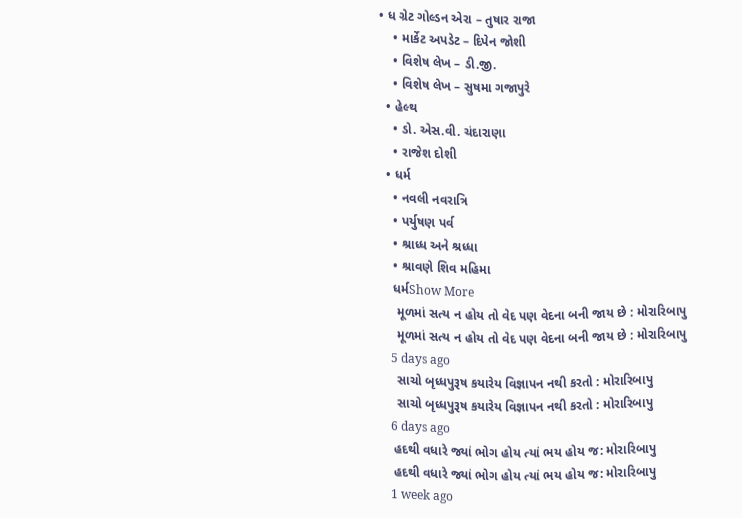• ધ ગ્રેટ ગોલ્ડન એરા – તુષાર રાજા
    • માર્કેટ અપડેટ – દિપેન જોશી
    • વિશેષ લેખ – ડી.જી.
    • વિશેષ લેખ – સુષમા ગજાપુરે
  • હેલ્થ
    • ડો. એસ.વી. ચંદારાણા
    • રાજેશ દોશી
  • ધર્મ
    • નવલી નવરાત્રિ
    • પર્યુષણ પર્વ
    • શ્રાધ્ધ અને શ્રધ્ધા
    • શ્રાવણે શિવ મહિમા
    ધર્મShow More
     મૂળમાં સત્ય ન હોય તો વેદ પણ વેદના બની જાય છે : મોરારિબાપુ
     મૂળમાં સત્ય ન હોય તો વેદ પણ વેદના બની જાય છે : મોરારિબાપુ
    5 days ago
     સાચો બૃધ્ધપુરૂષ કયારેય વિજ્ઞાપન નથી કરતો : મોરારિબાપુ
     સાચો બૃધ્ધપુરૂષ કયારેય વિજ્ઞાપન નથી કરતો : મોરારિબાપુ
    6 days ago
    હદથી વધારે જ્યાં ભોગ હોય ત્યાં ભય હોય જ: મોરારિબાપુ
    હદથી વધારે જ્યાં ભોગ હોય ત્યાં ભય હોય જ: મોરારિબાપુ
    1 week ago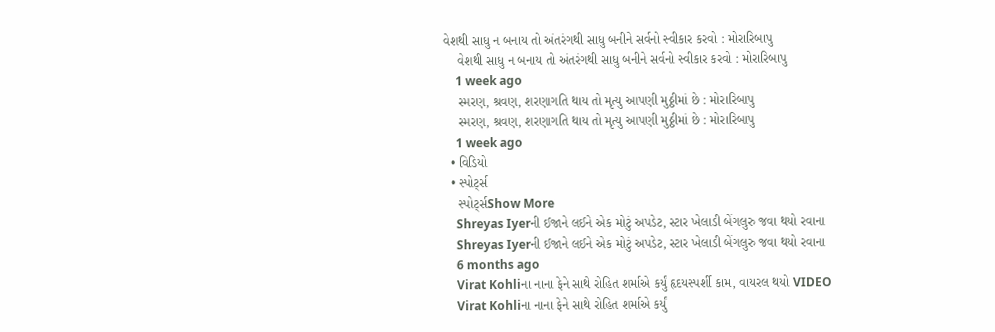વેશથી સાધુ ન બનાય તો અંતરંગથી સાધુ બનીને સર્વનો સ્વીકાર કરવો : મોરારિબાપુ
    વેશથી સાધુ ન બનાય તો અંતરંગથી સાધુ બનીને સર્વનો સ્વીકાર કરવો : મોરારિબાપુ
    1 week ago
    સ્મરણ, શ્રવણ, શરણાગતિ થાય તો મૃત્યુ આપણી મુઠ્ઠીમાં છે : મોરારિબાપુ
    સ્મરણ, શ્રવણ, શરણાગતિ થાય તો મૃત્યુ આપણી મુઠ્ઠીમાં છે : મોરારિબાપુ
    1 week ago
  • વિડિયો
  • સ્પોર્ટ્સ
    સ્પોર્ટ્સShow More
    Shreyas Iyerની ઈજાને લઈને એક મોટું અપડેટ, સ્ટાર ખેલાડી બેંગલુરુ જવા થયો રવાના
    Shreyas Iyerની ઈજાને લઈને એક મોટું અપડેટ, સ્ટાર ખેલાડી બેંગલુરુ જવા થયો રવાના
    6 months ago
    Virat Kohliના નાના ફેને સાથે રોહિત શર્માએ કર્યું હૃદયસ્પર્શી કામ, વાયરલ થયો VIDEO
    Virat Kohliના નાના ફેને સાથે રોહિત શર્માએ કર્યું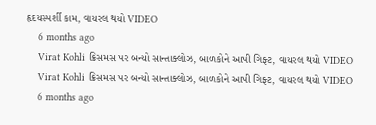હૃદયસ્પર્શી કામ, વાયરલ થયો VIDEO
    6 months ago
    Virat Kohli ક્રિસમસ પર બન્યો સાન્તાક્લોઝ, બાળકોને આપી ગિફ્ટ, વાયરલ થયો VIDEO
    Virat Kohli ક્રિસમસ પર બન્યો સાન્તાક્લોઝ, બાળકોને આપી ગિફ્ટ, વાયરલ થયો VIDEO
    6 months ago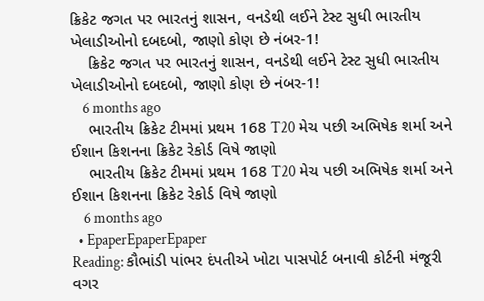ક્રિકેટ જગત પર ભારતનું શાસન, વનડેથી લઈને ટેસ્ટ સુધી ભારતીય ખેલાડીઓનો દબદબો, જાણો કોણ છે નંબર-1!
    ક્રિકેટ જગત પર ભારતનું શાસન, વનડેથી લઈને ટેસ્ટ સુધી ભારતીય ખેલાડીઓનો દબદબો, જાણો કોણ છે નંબર-1!
    6 months ago
    ભારતીય ક્રિકેટ ટીમમાં પ્રથમ 168 T20 મેચ પછી અભિષેક શર્મા અને ઈશાન કિશનના ક્રિકેટ રેકોર્ડ વિષે જાણો
    ભારતીય ક્રિકેટ ટીમમાં પ્રથમ 168 T20 મેચ પછી અભિષેક શર્મા અને ઈશાન કિશનના ક્રિકેટ રેકોર્ડ વિષે જાણો
    6 months ago
  • EpaperEpaperEpaper
Reading: કૌભાંડી પાંભર દંપતીએ ખોટા પાસપોર્ટ બનાવી કોર્ટની મંજૂરી વગર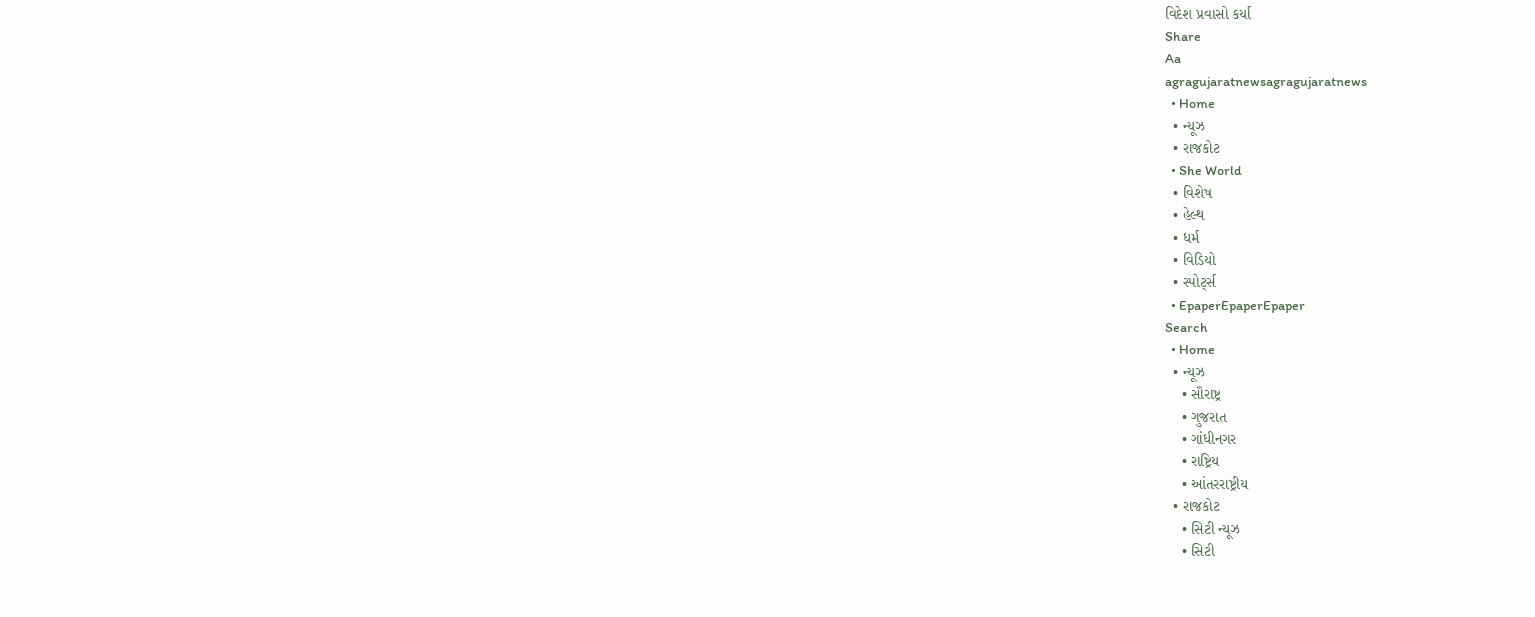વિદેશ પ્રવાસો કર્યા
Share
Aa
agragujaratnewsagragujaratnews
  • Home
  • ન્યૂઝ
  • રાજકોટ
  • She World
  • વિશેષ
  • હેલ્થ
  • ધર્મ
  • વિડિયો
  • સ્પોર્ટ્સ
  • EpaperEpaperEpaper
Search
  • Home
  • ન્યૂઝ
    • સૌરાષ્ટ્ર
    • ગુજરાત
    • ગાંધીનગર
    • રાષ્ટ્રિય
    • આંતરરાષ્ટ્રીય
  • રાજકોટ
    • સિટી ન્યૂઝ
    • સિટી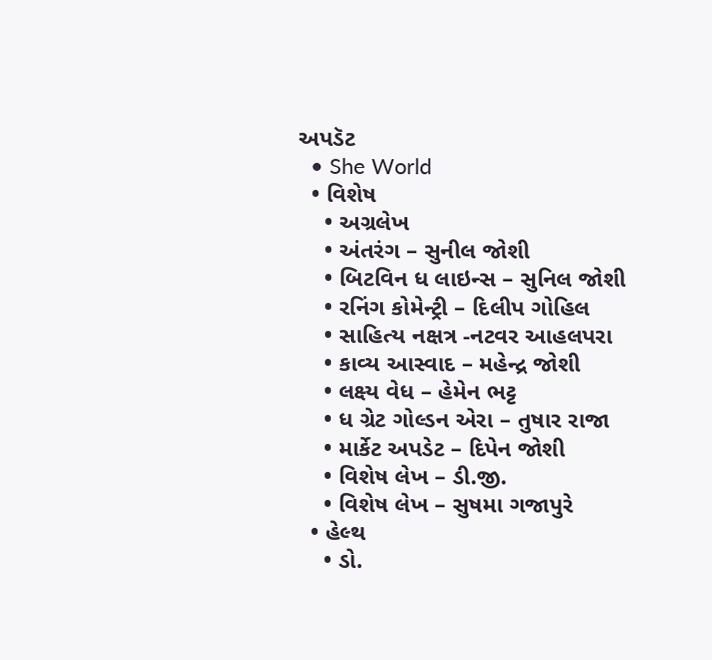અપડૅટ
  • She World
  • વિશેષ
    • અગ્રલેખ
    • અંતરંગ – સુનીલ જોશી
    • બિટવિન ધ લાઇન્સ – સુનિલ જોશી
    • રનિંગ કોમેન્ટ્રી – દિલીપ ગોહિલ
    • સાહિત્ય નક્ષત્ર -નટવર આહલપરા
    • કાવ્ય આસ્વાદ – મહેન્દ્ર જોશી
    • લક્ષ્ય વેધ – હેમેન ભટ્ટ
    • ધ ગ્રેટ ગોલ્ડન એરા – તુષાર રાજા
    • માર્કેટ અપડેટ – દિપેન જોશી
    • વિશેષ લેખ – ડી.જી.
    • વિશેષ લેખ – સુષમા ગજાપુરે
  • હેલ્થ
    • ડો.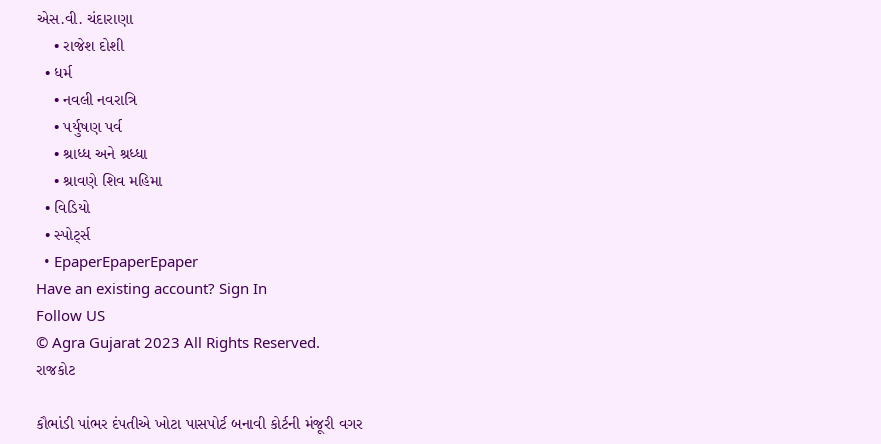એસ.વી. ચંદારાણા
    • રાજેશ દોશી
  • ધર્મ
    • નવલી નવરાત્રિ
    • પર્યુષણ પર્વ
    • શ્રાધ્ધ અને શ્રધ્ધા
    • શ્રાવણે શિવ મહિમા
  • વિડિયો
  • સ્પોર્ટ્સ
  • EpaperEpaperEpaper
Have an existing account? Sign In
Follow US
© Agra Gujarat 2023 All Rights Reserved.
રાજકોટ

કૌભાંડી પાંભર દંપતીએ ખોટા પાસપોર્ટ બનાવી કોર્ટની મંજૂરી વગર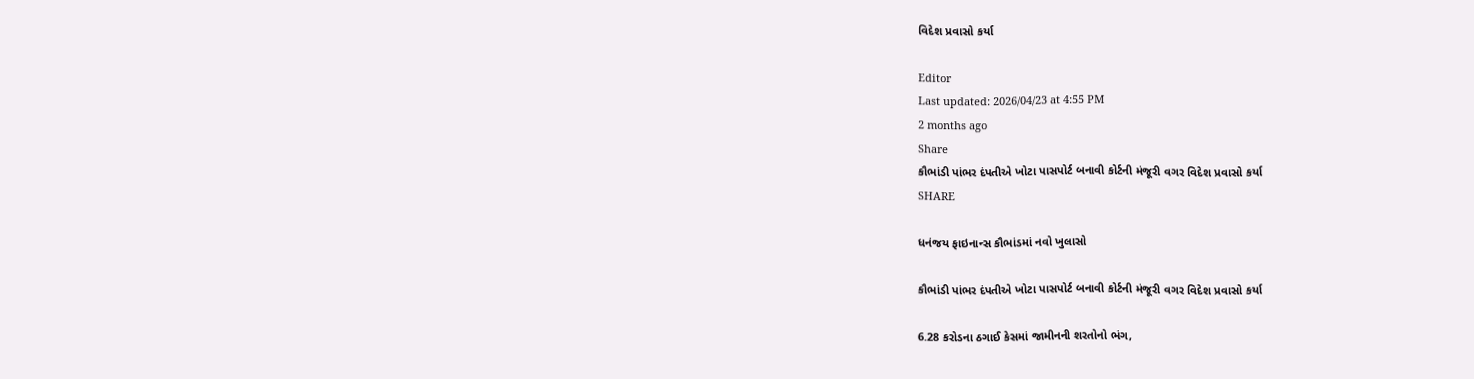વિદેશ પ્રવાસો કર્યા

Editor
Last updated: 2026/04/23 at 4:55 PM
2 months ago
Share
કૌભાંડી પાંભર દંપતીએ ખોટા પાસપોર્ટ બનાવી કોર્ટની મંજૂરી વગર વિદેશ પ્રવાસો કર્યા
SHARE

ધનંજય ફાઇનાન્સ કૌભાંડમાં નવો ખુલાસો

કૌભાંડી પાંભર દંપતીએ ખોટા પાસપોર્ટ બનાવી કોર્ટની મંજૂરી વગર વિદેશ પ્રવાસો કર્યા

6.28 કરોડના ઠગાઈ કેસમાં જામીનની શરતોનો ભંગ,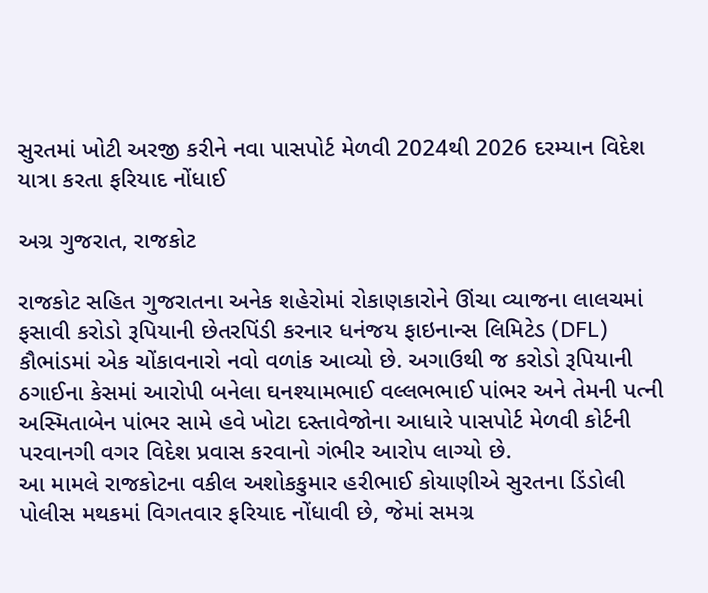સુરતમાં ખોટી અરજી કરીને નવા પાસપોર્ટ મેળવી 2024થી 2026 દરમ્યાન વિદેશ યાત્રા કરતા ફરિયાદ નોંધાઈ

અગ્ર ગુજરાત, રાજકોટ

રાજકોટ સહિત ગુજરાતના અનેક શહેરોમાં રોકાણકારોને ઊંચા વ્યાજના લાલચમાં ફસાવી કરોડો રૂપિયાની છેતરપિંડી કરનાર ધનંજય ફાઇનાન્સ લિમિટેડ (DFL) કૌભાંડમાં એક ચોંકાવનારો નવો વળાંક આવ્યો છે. અગાઉથી જ કરોડો રૂપિયાની ઠગાઈના કેસમાં આરોપી બનેલા ઘનશ્યામભાઈ વલ્લભભાઈ પાંભર અને તેમની પત્ની અસ્મિતાબેન પાંભર સામે હવે ખોટા દસ્તાવેજોના આધારે પાસપોર્ટ મેળવી કોર્ટની પરવાનગી વગર વિદેશ પ્રવાસ કરવાનો ગંભીર આરોપ લાગ્યો છે.
આ મામલે રાજકોટના વકીલ અશોકકુમાર હરીભાઈ કોયાણીએ સુરતના ડિંડોલી પોલીસ મથકમાં વિગતવાર ફરિયાદ નોંધાવી છે, જેમાં સમગ્ર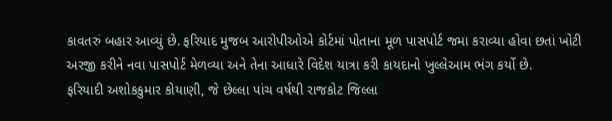કાવતરું બહાર આવ્યું છે. ફરિયાદ મુજબ આરોપીઓએ કોર્ટમાં પોતાના મૂળ પાસપોર્ટ જમા કરાવ્યા હોવા છતાં ખોટી અરજી કરીને નવા પાસપોર્ટ મેળવ્યા અને તેના આધારે વિદેશ યાત્રા કરી કાયદાનો ખુલ્લેઆમ ભંગ કર્યો છે.
ફરિયાદી અશોકકુમાર કોયાણી, જે છેલ્લા પાંચ વર્ષથી રાજકોટ જિલ્લા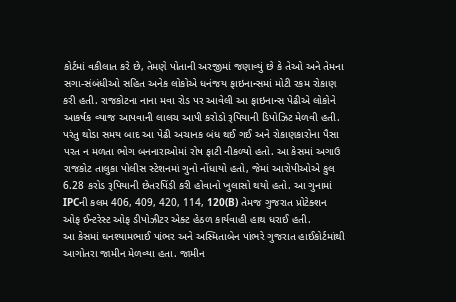કોર્ટમાં વકીલાત કરે છે, તેમણે પોતાની અરજીમાં જણાવ્યું છે કે તેઓ અને તેમના સગા-સંબંધીઓ સહિત અનેક લોકોએ ધનંજય ફાઇનાન્સમાં મોટી રકમ રોકાણ કરી હતી. રાજકોટના નાના મવા રોડ પર આવેલી આ ફાઇનાન્સ પેઢીએ લોકોને આકર્ષક વ્યાજ આપવાની લાલચ આપી કરોડો રૂપિયાની ડિપોઝિટ મેળવી હતી.
પરંતુ થોડા સમય બાદ આ પેઢી અચાનક બંધ થઈ ગઈ અને રોકાણકારોના પૈસા પરત ન મળતા ભોગ બનનારાઓમાં રોષ ફાટી નીકળ્યો હતો. આ કેસમાં અગાઉ રાજકોટ તાલુકા પોલીસ સ્ટેશનમાં ગુનો નોંધાયો હતો, જેમાં આરોપીઓએ કુલ 6.28 કરોડ રૂપિયાની છેતરપિંડી કરી હોવાનો ખુલાસો થયો હતો. આ ગુનામાં IPCની કલમ 406, 409, 420, 114, 120(B) તેમજ ગુજરાત પ્રોટેક્શન ઓફ ઈન્ટરેસ્ટ ઓફ ડીપોઝીટર એક્ટ હેઠળ કાર્યવાહી હાથ ધરાઈ હતી.
આ કેસમાં ઘનશ્યામભાઈ પાંભર અને અસ્મિતાબેન પાંભરે ગુજરાત હાઈકોર્ટમાંથી આગોતરા જામીન મેળવ્યા હતા. જામીન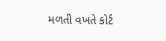મળતી વખતે કોર્ટ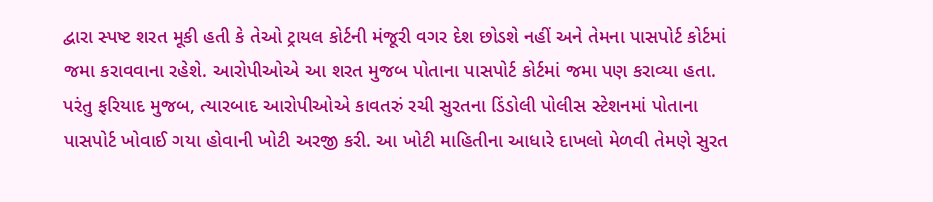દ્વારા સ્પષ્ટ શરત મૂકી હતી કે તેઓ ટ્રાયલ કોર્ટની મંજૂરી વગર દેશ છોડશે નહીં અને તેમના પાસપોર્ટ કોર્ટમાં જમા કરાવવાના રહેશે. આરોપીઓએ આ શરત મુજબ પોતાના પાસપોર્ટ કોર્ટમાં જમા પણ કરાવ્યા હતા.
પરંતુ ફરિયાદ મુજબ, ત્યારબાદ આરોપીઓએ કાવતરું રચી સુરતના ડિંડોલી પોલીસ સ્ટેશનમાં પોતાના પાસપોર્ટ ખોવાઈ ગયા હોવાની ખોટી અરજી કરી. આ ખોટી માહિતીના આધારે દાખલો મેળવી તેમણે સુરત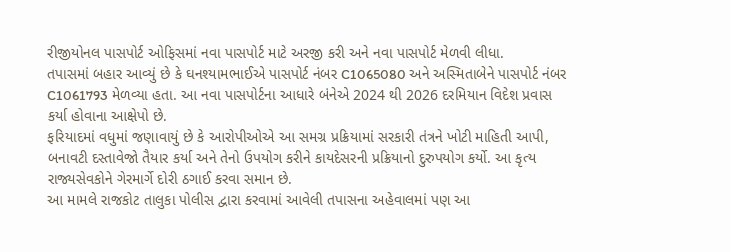રીજીયોનલ પાસપોર્ટ ઓફિસમાં નવા પાસપોર્ટ માટે અરજી કરી અને નવા પાસપોર્ટ મેળવી લીધા.
તપાસમાં બહાર આવ્યું છે કે ઘનશ્યામભાઈએ પાસપોર્ટ નંબર C1065080 અને અસ્મિતાબેને પાસપોર્ટ નંબર C1061793 મેળવ્યા હતા. આ નવા પાસપોર્ટના આધારે બંનેએ 2024 થી 2026 દરમિયાન વિદેશ પ્રવાસ કર્યા હોવાના આક્ષેપો છે.
ફરિયાદમાં વધુમાં જણાવાયું છે કે આરોપીઓએ આ સમગ્ર પ્રક્રિયામાં સરકારી તંત્રને ખોટી માહિતી આપી, બનાવટી દસ્તાવેજો તૈયાર કર્યા અને તેનો ઉપયોગ કરીને કાયદેસરની પ્રક્રિયાનો દુરુપયોગ કર્યો. આ કૃત્ય રાજ્યસેવકોને ગેરમાર્ગે દોરી ઠગાઈ કરવા સમાન છે.
આ મામલે રાજકોટ તાલુકા પોલીસ દ્વારા કરવામાં આવેલી તપાસના અહેવાલમાં પણ આ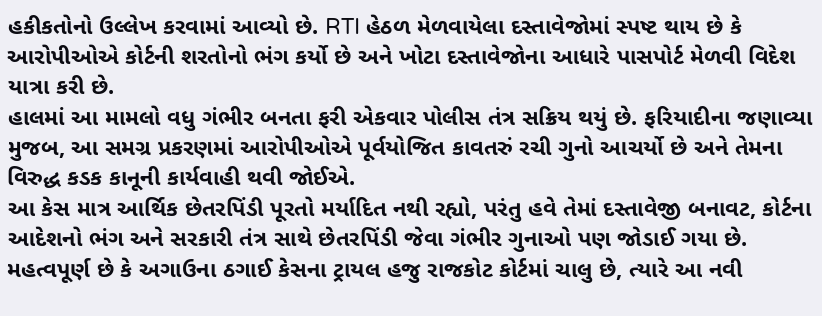હકીકતોનો ઉલ્લેખ કરવામાં આવ્યો છે. RTI હેઠળ મેળવાયેલા દસ્તાવેજોમાં સ્પષ્ટ થાય છે કે આરોપીઓએ કોર્ટની શરતોનો ભંગ કર્યો છે અને ખોટા દસ્તાવેજોના આધારે પાસપોર્ટ મેળવી વિદેશ યાત્રા કરી છે.
હાલમાં આ મામલો વધુ ગંભીર બનતા ફરી એકવાર પોલીસ તંત્ર સક્રિય થયું છે. ફરિયાદીના જણાવ્યા મુજબ, આ સમગ્ર પ્રકરણમાં આરોપીઓએ પૂર્વયોજિત કાવતરું રચી ગુનો આચર્યો છે અને તેમના વિરુદ્ધ કડક કાનૂની કાર્યવાહી થવી જોઈએ.
આ કેસ માત્ર આર્થિક છેતરપિંડી પૂરતો મર્યાદિત નથી રહ્યો, પરંતુ હવે તેમાં દસ્તાવેજી બનાવટ, કોર્ટના આદેશનો ભંગ અને સરકારી તંત્ર સાથે છેતરપિંડી જેવા ગંભીર ગુનાઓ પણ જોડાઈ ગયા છે.
મહત્વપૂર્ણ છે કે અગાઉના ઠગાઈ કેસના ટ્રાયલ હજુ રાજકોટ કોર્ટમાં ચાલુ છે, ત્યારે આ નવી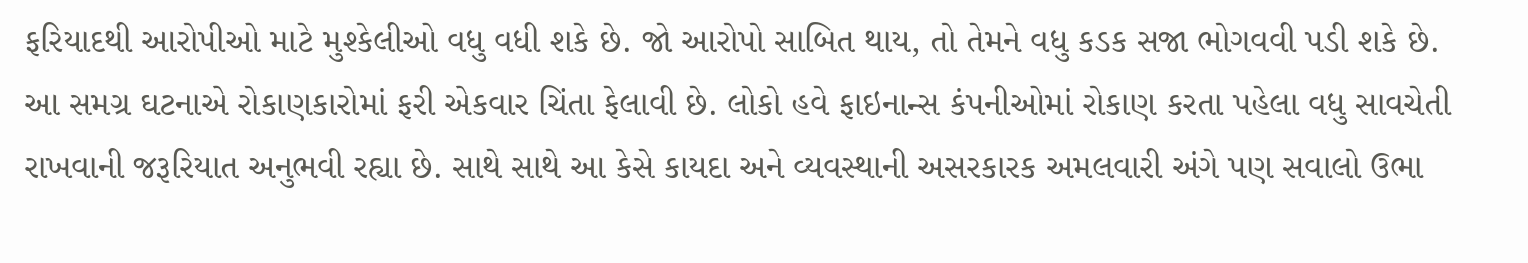ફરિયાદથી આરોપીઓ માટે મુશ્કેલીઓ વધુ વધી શકે છે. જો આરોપો સાબિત થાય, તો તેમને વધુ કડક સજા ભોગવવી પડી શકે છે.
આ સમગ્ર ઘટનાએ રોકાણકારોમાં ફરી એકવાર ચિંતા ફેલાવી છે. લોકો હવે ફાઇનાન્સ કંપનીઓમાં રોકાણ કરતા પહેલા વધુ સાવચેતી રાખવાની જરૂરિયાત અનુભવી રહ્યા છે. સાથે સાથે આ કેસે કાયદા અને વ્યવસ્થાની અસરકારક અમલવારી અંગે પણ સવાલો ઉભા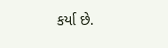કર્યા છે.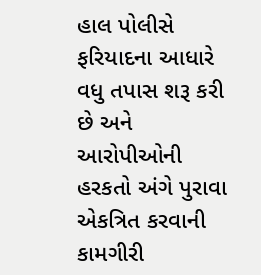હાલ પોલીસે ફરિયાદના આધારે વધુ તપાસ શરૂ કરી છે અને આરોપીઓની હરકતો અંગે પુરાવા એકત્રિત કરવાની કામગીરી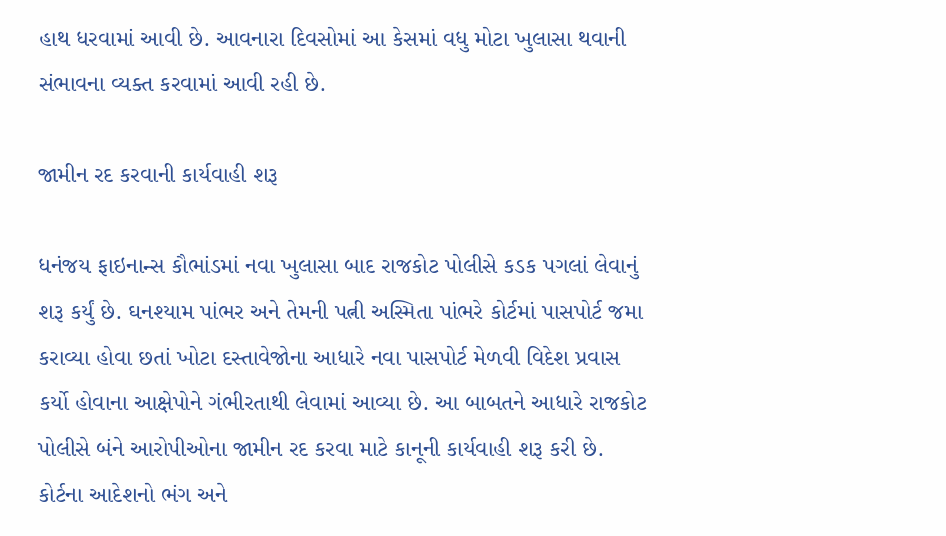હાથ ધરવામાં આવી છે. આવનારા દિવસોમાં આ કેસમાં વધુ મોટા ખુલાસા થવાની સંભાવના વ્યક્ત કરવામાં આવી રહી છે.

જામીન રદ કરવાની કાર્યવાહી શરૂ

ધનંજય ફાઇનાન્સ કૌભાંડમાં નવા ખુલાસા બાદ રાજકોટ પોલીસે કડક પગલાં લેવાનું શરૂ કર્યું છે. ઘનશ્યામ પાંભર અને તેમની પત્ની અસ્મિતા પાંભરે કોર્ટમાં પાસપોર્ટ જમા કરાવ્યા હોવા છતાં ખોટા દસ્તાવેજોના આધારે નવા પાસપોર્ટ મેળવી વિદેશ પ્રવાસ કર્યો હોવાના આક્ષેપોને ગંભીરતાથી લેવામાં આવ્યા છે. આ બાબતને આધારે રાજકોટ પોલીસે બંને આરોપીઓના જામીન રદ કરવા માટે કાનૂની કાર્યવાહી શરૂ કરી છે. કોર્ટના આદેશનો ભંગ અને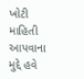ખોટી માહિતી આપવાના મુદ્દે હવે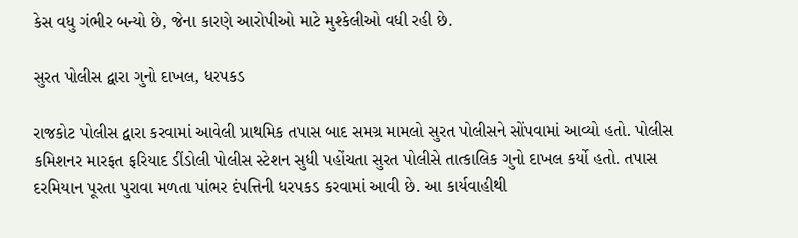કેસ વધુ ગંભીર બન્યો છે, જેના કારણે આરોપીઓ માટે મુશ્કેલીઓ વધી રહી છે.

સુરત પોલીસ દ્વારા ગુનો દાખલ, ધરપકડ

રાજકોટ પોલીસ દ્વારા કરવામાં આવેલી પ્રાથમિક તપાસ બાદ સમગ્ર મામલો સુરત પોલીસને સોંપવામાં આવ્યો હતો. પોલીસ કમિશનર મારફત ફરિયાદ ડીંડોલી પોલીસ સ્ટેશન સુધી પહોંચતા સુરત પોલીસે તાત્કાલિક ગુનો દાખલ કર્યો હતો. તપાસ દરમિયાન પૂરતા પુરાવા મળતા પાંભર દંપત્તિની ધરપકડ કરવામાં આવી છે. આ કાર્યવાહીથી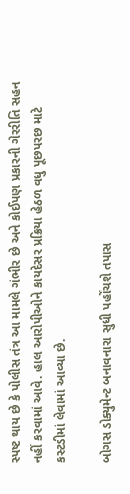સ્પષ્ટ થાય છે કે પોલીસ તંત્ર આ મામલે ગંભીર છે અને કોઈપણ પ્રકારની ગેરરીતિ સહન નહીં કરવામાં આવે. હાલ આરોપીઓને કાયદેસર પ્રક્રિયા હેઠળ વધુ પૂછપરછ માટે કસ્ટડીમાં લેવામાં આવ્યા છે.

બોગસ ડોક્યુમેન્ટ બનાવનારા સુધી પહોંચશે તપાસ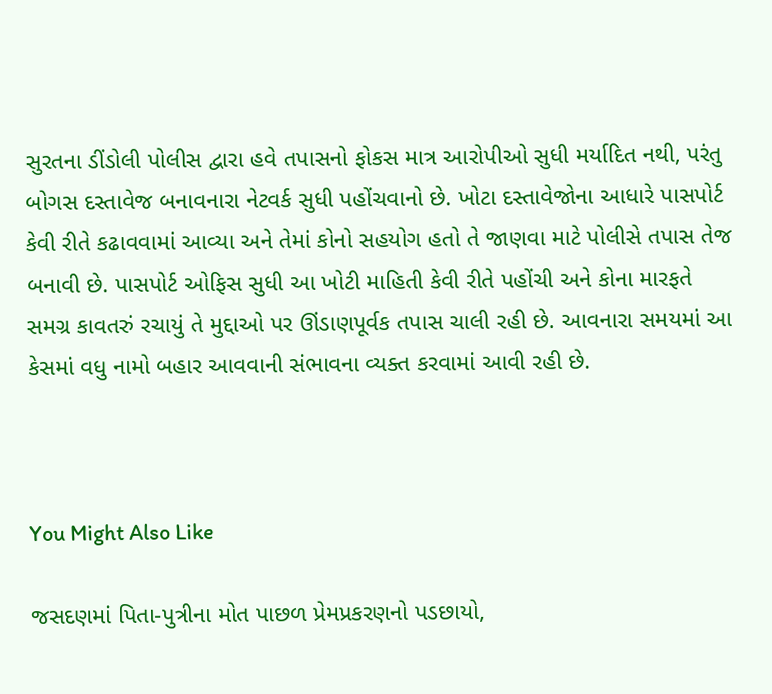સુરતના ડીંડોલી પોલીસ દ્વારા હવે તપાસનો ફોકસ માત્ર આરોપીઓ સુધી મર્યાદિત નથી, પરંતુ બોગસ દસ્તાવેજ બનાવનારા નેટવર્ક સુધી પહોંચવાનો છે. ખોટા દસ્તાવેજોના આધારે પાસપોર્ટ કેવી રીતે કઢાવવામાં આવ્યા અને તેમાં કોનો સહયોગ હતો તે જાણવા માટે પોલીસે તપાસ તેજ બનાવી છે. પાસપોર્ટ ઓફિસ સુધી આ ખોટી માહિતી કેવી રીતે પહોંચી અને કોના મારફતે સમગ્ર કાવતરું રચાયું તે મુદ્દાઓ પર ઊંડાણપૂર્વક તપાસ ચાલી રહી છે. આવનારા સમયમાં આ કેસમાં વધુ નામો બહાર આવવાની સંભાવના વ્યક્ત કરવામાં આવી રહી છે.



You Might Also Like

જસદણમાં પિતા-પુત્રીના મોત પાછળ પ્રેમપ્રકરણનો પડછાયો,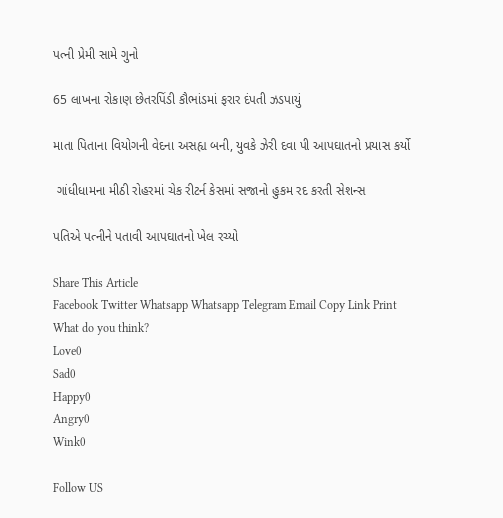પત્ની પ્રેમી સામે ગુનો

65 લાખના રોકાણ છેતરપિંડી કૌભાંડમાં ફરાર દંપતી ઝડપાયું

માતા પિતાના વિયોગની વેદના અસહ્ય બની, યુવકે ઝેરી દવા પી આપઘાતનો પ્રયાસ કર્યો

 ગાંધીધામના મીઠી રોહરમાં ચેક રીટર્ન કેસમાં સજાનો હુકમ રદ કરતી સેશન્સ

પતિએ પત્નીને પતાવી આપઘાતનો ખેલ રચ્યો

Share This Article
Facebook Twitter Whatsapp Whatsapp Telegram Email Copy Link Print
What do you think?
Love0
Sad0
Happy0
Angry0
Wink0

Follow US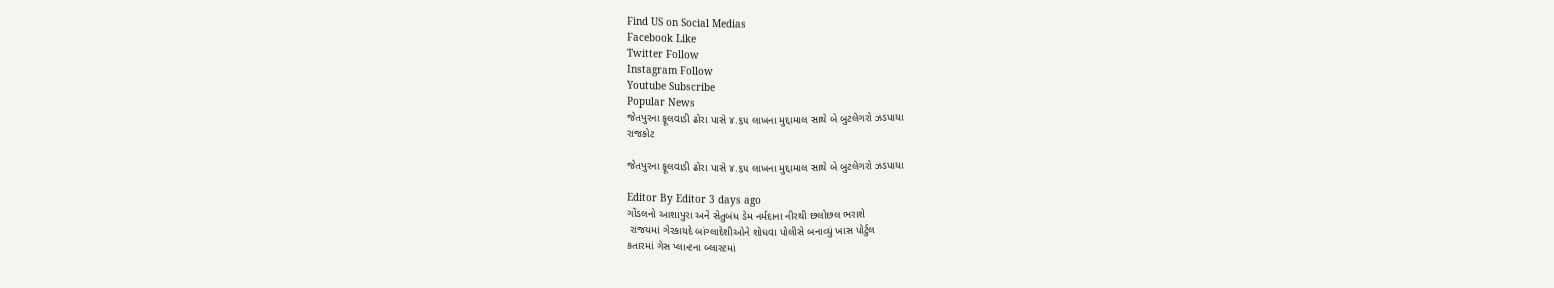Find US on Social Medias
Facebook Like
Twitter Follow
Instagram Follow
Youtube Subscribe
Popular News
જેતપુરના ફૂલવાડી ઢોરા પાસે ૪.૬૫ લાખના મુદ્દામાલ સાથે બે બુટલેગરો ઝડપાયા
રાજકોટ

જેતપુરના ફૂલવાડી ઢોરા પાસે ૪.૬૫ લાખના મુદ્દામાલ સાથે બે બુટલેગરો ઝડપાયા

Editor By Editor 3 days ago
ગોંડલનો આશાપુરા અને સેતુબંધ ડેમ નર્મદાના નીરથી છલોછલ ભરાશે
 રાજયમાં ગેરકાયદે બાંગ્લાદેશીઓને શોધવા પોલીસે બનાવ્યું ખાસ પોર્ટુલ
કતારમાં ગેસ પ્લાન્ટના બ્લાસ્ટમાં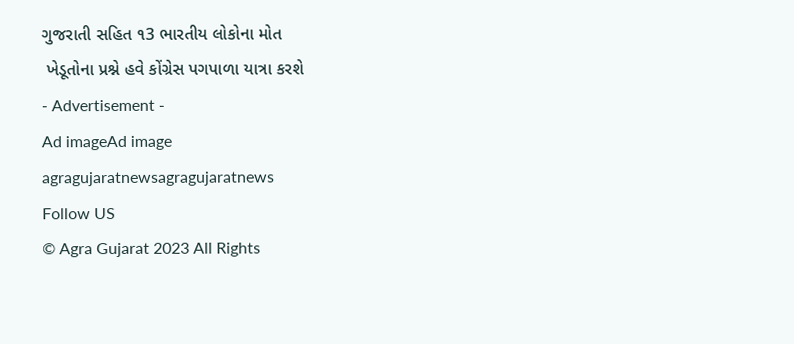ગુજરાતી સહિત ૧3 ભારતીય લોકોના મોત
 ખેડૂતોના પ્રશ્ને હવે કોંગ્રેસ પગપાળા યાત્રા કરશે
- Advertisement -
Ad imageAd image
agragujaratnewsagragujaratnews
Follow US
© Agra Gujarat 2023 All Rights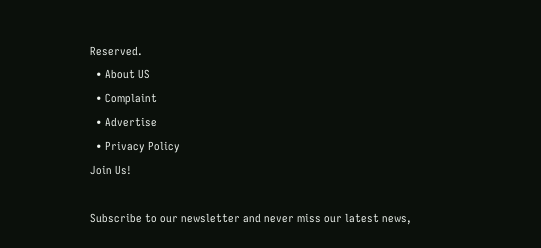Reserved.
  • About US
  • Complaint
  • Advertise
  • Privacy Policy
Join Us!

Subscribe to our newsletter and never miss our latest news,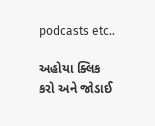podcasts etc..

અહોયા ક્લિક કરો અને જોડાઈ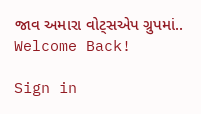જાવ અમારા વોટ્સએપ ગ્રુપમાં..
Welcome Back!

Sign in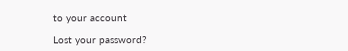to your account

Lost your password?